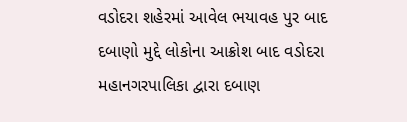વડોદરા શહેરમાં આવેલ ભયાવહ પુર બાદ દબાણો મુદ્દે લોકોના આક્રોશ બાદ વડોદરા મહાનગરપાલિકા દ્વારા દબાણ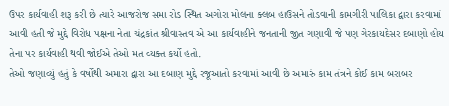ઉપર કાર્યવાહી શરૂ કરી છે ત્યારે આજરોજ સમા રોડ સ્થિત અગોરા મોલના ક્લબ હાઉસને તોડવાની કામગીરી પાલિકા દ્વારા કરવામાં આવી હતી જે મુદ્દે વિરોધ પક્ષના નેતા ચંદ્રકાંત શ્રીવાસ્તવ એ આ કાર્યવાહીને જનતાની જીત ગણાવી જે પણ ગેરકાયદેસર દબાણો હોય તેના પર કાર્યવાહી થવી જોઈએ તેઓ મત વ્યક્ત કર્યો હતો.
તેઓ જણાવ્યું હતું કે વર્ષોથી અમારા દ્વારા આ દબાણ મુદ્દે રજૂઆતો કરવામાં આવી છે અમારું કામ તંત્રને કોઈ કામ બરાબર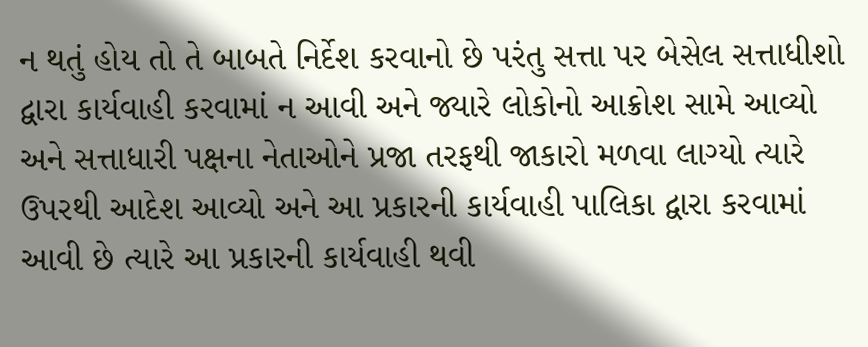ન થતું હોય તો તે બાબતે નિર્દેશ કરવાનો છે પરંતુ સત્તા પર બેસેલ સત્તાધીશો દ્વારા કાર્યવાહી કરવામાં ન આવી અને જ્યારે લોકોનો આક્રોશ સામે આવ્યો અને સત્તાધારી પક્ષના નેતાઓને પ્રજા તરફથી જાકારો મળવા લાગ્યો ત્યારે ઉપરથી આદેશ આવ્યો અને આ પ્રકારની કાર્યવાહી પાલિકા દ્વારા કરવામાં આવી છે ત્યારે આ પ્રકારની કાર્યવાહી થવી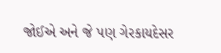જોઈએ અને જે પણ ગેરકાયદેસર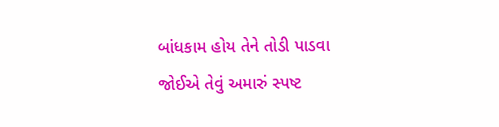બાંધકામ હોય તેને તોડી પાડવા જોઈએ તેવું અમારું સ્પષ્ટ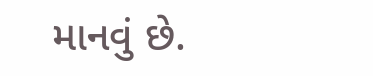માનવું છે.